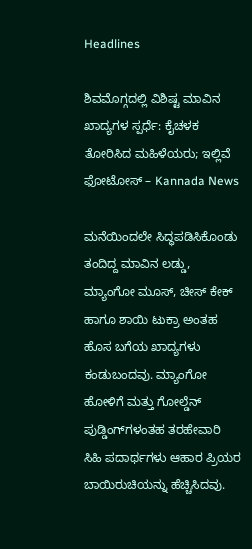Headlines

ಶಿವಮೊಗ್ಗದಲ್ಲಿ ವಿಶಿಷ್ಟ ಮಾವಿನ ಖಾದ್ಯಗಳ ಸ್ಪರ್ಧೆ: ಕೈಚಳಕ ತೋರಿಸಿದ ಮಹಿಳೆಯರು; ಇಲ್ಲಿವೆ ಫೋಟೋಸ್ – Kannada News

ಮನೆಯಿಂದಲೇ ಸಿದ್ಧಪಡಿಸಿಕೊಂಡು ತಂದಿದ್ದ ಮಾವಿನ ಲಡ್ಡು, ಮ್ಯಾಂಗೋ ಮೂಸ್, ಚೀಸ್ ಕೇಕ್ ಹಾಗೂ ಶಾಯಿ ಟುಕ್ರಾ ಅಂತಹ ಹೊಸ ಬಗೆಯ ಖಾದ್ಯಗಳು ಕಂಡುಬಂದವು. ಮ್ಯಾಂಗೋ ಹೋಳಿಗೆ ಮತ್ತು ಗೋಲ್ಡೆನ್ ಪುಡ್ಡಿಂಗ್‌ಗಳಂತಹ ತರಹೇವಾರಿ ಸಿಹಿ ಪದಾರ್ಥಗಳು ಆಹಾರ ಪ್ರಿಯರ ಬಾಯಿರುಚಿಯನ್ನು ಹೆಚ್ಚಿಸಿದವು.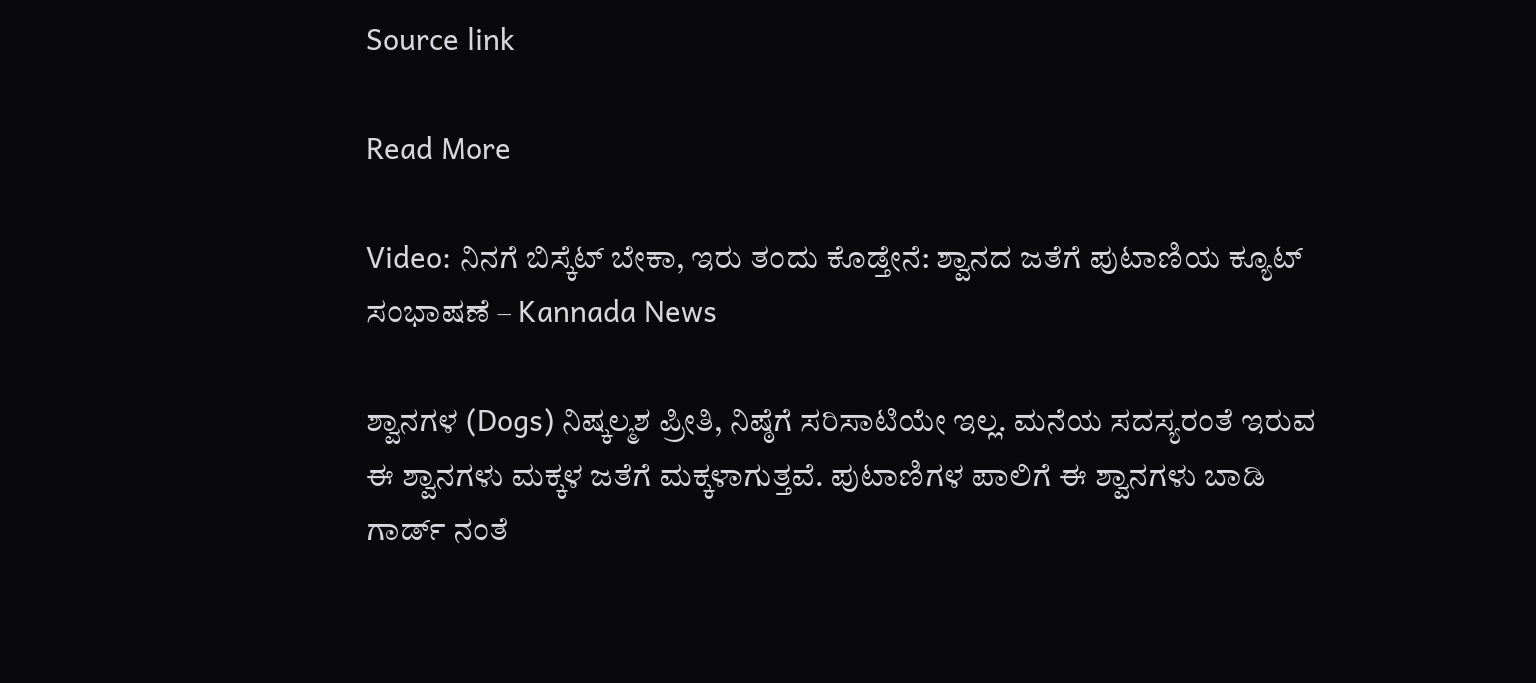Source link

Read More

Video: ನಿನಗೆ ಬಿಸ್ಕೆಟ್ ಬೇಕಾ, ಇರು ತಂದು ಕೊಡ್ತೇನೆ: ಶ್ವಾನದ ಜತೆಗೆ ಪುಟಾಣಿಯ ಕ್ಯೂಟ್‌ ಸಂಭಾಷಣೆ – Kannada News

ಶ್ವಾನಗಳ (Dogs) ನಿಷ್ಕಲ್ಮಶ ಪ್ರೀತಿ, ನಿಷ್ಠೆಗೆ ಸರಿಸಾಟಿಯೇ ಇಲ್ಲ. ಮನೆಯ ಸದಸ್ಯರಂತೆ ಇರುವ ಈ ಶ್ವಾನಗಳು ಮಕ್ಕಳ ಜತೆಗೆ ಮಕ್ಕಳಾಗುತ್ತವೆ. ಪುಟಾಣಿಗಳ ಪಾಲಿಗೆ ಈ ಶ್ವಾನಗಳು ಬಾಡಿ ಗಾರ್ಡ್ ನಂತೆ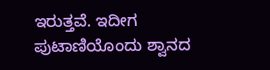ಇರುತ್ತವೆ. ಇದೀಗ ಪುಟಾಣಿಯೊಂದು ಶ್ವಾನದ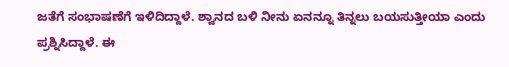ಜತೆಗೆ ಸಂಭಾಷಣೆಗೆ ಇಳಿದಿದ್ದಾಳೆ. ಶ್ವಾನದ ಬಳಿ ನೀನು ಏನನ್ನೂ ತಿನ್ನಲು ಬಯಸುತ್ತೀಯಾ ಎಂದು ಪ್ರಶ್ನಿಸಿದ್ದಾಳೆ. ಈ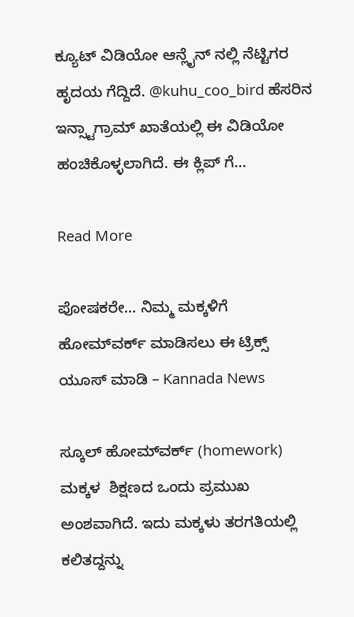ಕ್ಯೂಟ್ ವಿಡಿಯೋ ಆನ್ಲೈನ್ ನಲ್ಲಿ ನೆಟ್ಟಿಗರ ಹೃದಯ ಗೆದ್ದಿದೆ. @kuhu_coo_bird ಹೆಸರಿನ ಇನ್ಸ್ಟಾಗ್ರಾಮ್ ಖಾತೆಯಲ್ಲಿ ಈ ವಿಡಿಯೋ ಹಂಚಿಕೊಳ್ಳಲಾಗಿದೆ. ಈ ಕ್ಲಿಪ್ ಗೆ…

Read More

ಪೋಷಕರೇ… ನಿಮ್ಮ ಮಕ್ಕಳಿಗೆ ಹೋಮ್‌ವರ್ಕ್‌ ಮಾಡಿಸಲು ಈ ಟ್ರಿಕ್ಸ್‌ ಯೂಸ್‌ ಮಾಡಿ – Kannada News

ಸ್ಕೂಲ್‌ ಹೋಮ್‌ವರ್ಕ್‌ (homework) ಮಕ್ಕಳ  ಶಿಕ್ಷಣದ ಒಂದು ಪ್ರಮುಖ ಅಂಶವಾಗಿದೆ. ಇದು ಮಕ್ಕಳು ತರಗತಿಯಲ್ಲಿ ಕಲಿತದ್ದನ್ನು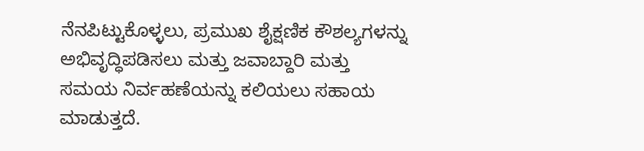ನೆನಪಿಟ್ಟುಕೊಳ್ಳಲು, ಪ್ರಮುಖ ಶೈಕ್ಷಣಿಕ ಕೌಶಲ್ಯಗಳನ್ನು ಅಭಿವೃದ್ಧಿಪಡಿಸಲು ಮತ್ತು ಜವಾಬ್ದಾರಿ ಮತ್ತು ಸಮಯ ನಿರ್ವಹಣೆಯನ್ನು ಕಲಿಯಲು ಸಹಾಯ ಮಾಡುತ್ತದೆ.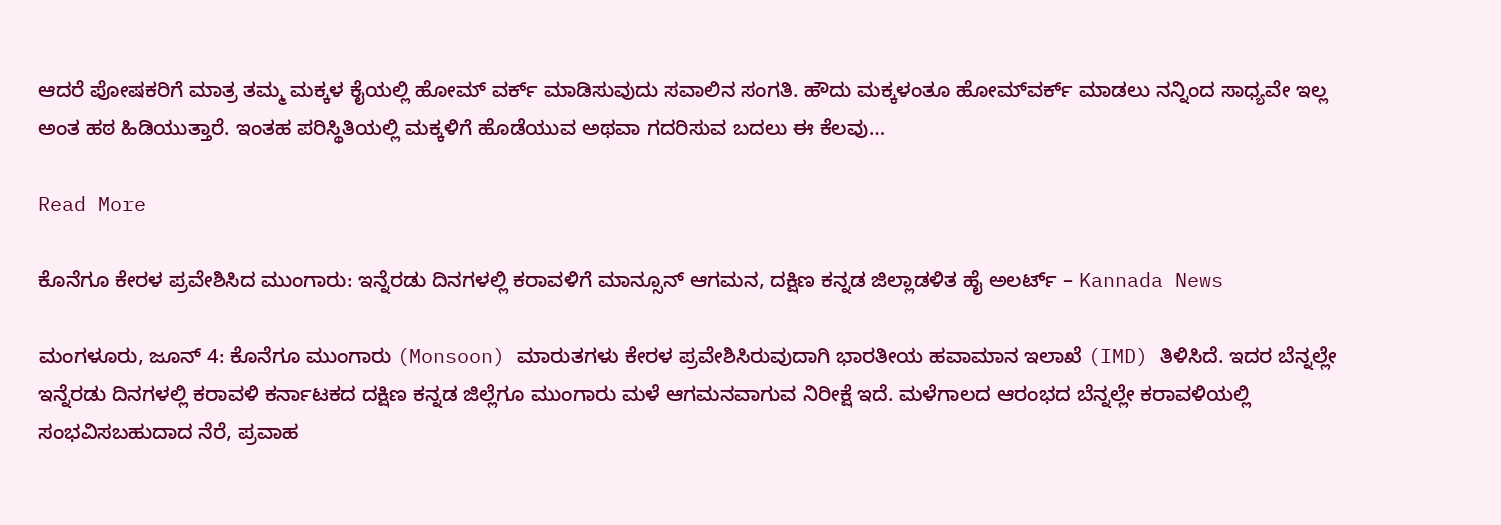ಆದರೆ ಪೋಷಕರಿಗೆ ಮಾತ್ರ ತಮ್ಮ ಮಕ್ಕಳ ಕೈಯಲ್ಲಿ ಹೋಮ್‌ ವರ್ಕ್‌ ಮಾಡಿಸುವುದು ಸವಾಲಿನ ಸಂಗತಿ. ಹೌದು ಮಕ್ಕಳಂತೂ ಹೋಮ್‌ವರ್ಕ್‌ ಮಾಡಲು ನನ್ನಿಂದ ಸಾಧ್ಯವೇ ಇಲ್ಲ ಅಂತ ಹಠ ಹಿಡಿಯುತ್ತಾರೆ. ಇಂತಹ ಪರಿಸ್ಥಿತಿಯಲ್ಲಿ ಮಕ್ಕಳಿಗೆ ಹೊಡೆಯುವ ಅಥವಾ ಗದರಿಸುವ ಬದಲು ಈ ಕೆಲವು…

Read More

ಕೊನೆಗೂ ಕೇರಳ ಪ್ರವೇಶಿಸಿದ ಮುಂಗಾರು: ಇನ್ನೆರಡು ದಿನಗಳಲ್ಲಿ ಕರಾವಳಿಗೆ ಮಾನ್ಸೂನ್ ಆಗಮನ, ದಕ್ಷಿಣ ಕನ್ನಡ ಜಿಲ್ಲಾಡಳಿತ ಹೈ ಅಲರ್ಟ್ – Kannada News

ಮಂಗಳೂರು, ಜೂನ್ 4: ಕೊನೆಗೂ ಮುಂಗಾರು (Monsoon) ಮಾರುತಗಳು ಕೇರಳ ಪ್ರವೇಶಿಸಿರುವುದಾಗಿ ಭಾರತೀಯ ಹವಾಮಾನ ಇಲಾಖೆ (IMD) ತಿಳಿಸಿದೆ. ಇದರ ಬೆನ್ನಲ್ಲೇ ಇನ್ನೆರಡು ದಿನಗಳಲ್ಲಿ ಕರಾವಳಿ ಕರ್ನಾಟಕದ ದಕ್ಷಿಣ ಕನ್ನಡ ಜಿಲ್ಲೆಗೂ ಮುಂಗಾರು ಮಳೆ ಆಗಮನವಾಗುವ ನಿರೀಕ್ಷೆ ಇದೆ. ಮಳೆಗಾಲದ ಆರಂಭದ ಬೆನ್ನಲ್ಲೇ ಕರಾವಳಿಯಲ್ಲಿ ಸಂಭವಿಸಬಹುದಾದ ನೆರೆ, ಪ್ರವಾಹ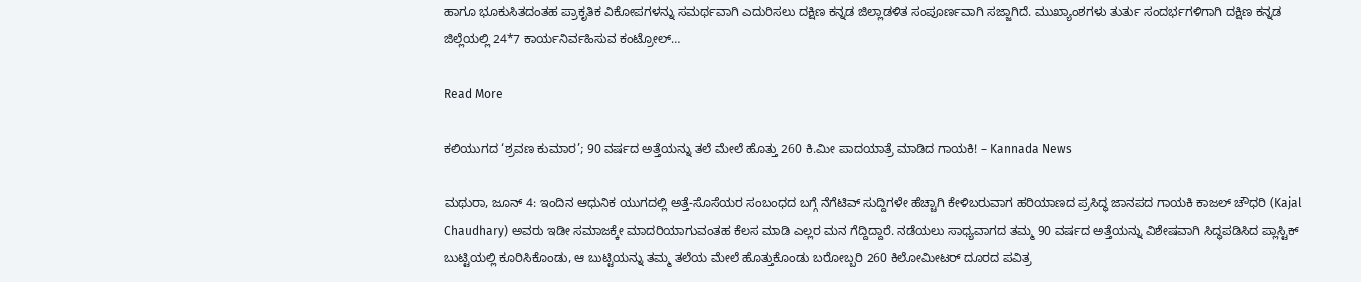ಹಾಗೂ ಭೂಕುಸಿತದಂತಹ ಪ್ರಾಕೃತಿಕ ವಿಕೋಪಗಳನ್ನು ಸಮರ್ಥವಾಗಿ ಎದುರಿಸಲು ದಕ್ಷಿಣ ಕನ್ನಡ ಜಿಲ್ಲಾಡಳಿತ ಸಂಪೂರ್ಣವಾಗಿ ಸಜ್ಜಾಗಿದೆ. ಮುಖ್ಯಾಂಶಗಳು ತುರ್ತು ಸಂದರ್ಭಗಳಿಗಾಗಿ ದಕ್ಷಿಣ ಕನ್ನಡ ಜಿಲ್ಲೆಯಲ್ಲಿ 24*7 ಕಾರ್ಯನಿರ್ವಹಿಸುವ ಕಂಟ್ರೋಲ್…

Read More

ಕಲಿಯುಗದ ‘ಶ್ರವಣ ಕುಮಾರ’; 90 ವರ್ಷದ ಅತ್ತೆಯನ್ನು ತಲೆ ಮೇಲೆ ಹೊತ್ತು 260 ಕಿ.ಮೀ ಪಾದಯಾತ್ರೆ ಮಾಡಿದ ಗಾಯಕಿ! – Kannada News

ಮಥುರಾ, ಜೂನ್ 4: ಇಂದಿನ ಆಧುನಿಕ ಯುಗದಲ್ಲಿ ಅತ್ತೆ-ಸೊಸೆಯರ ಸಂಬಂಧದ ಬಗ್ಗೆ ನೆಗೆಟಿವ್ ಸುದ್ದಿಗಳೇ ಹೆಚ್ಚಾಗಿ ಕೇಳಿಬರುವಾಗ ಹರಿಯಾಣದ ಪ್ರಸಿದ್ಧ ಜಾನಪದ ಗಾಯಕಿ ಕಾಜಲ್ ಚೌಧರಿ (Kajal Chaudhary) ಅವರು ಇಡೀ ಸಮಾಜಕ್ಕೇ ಮಾದರಿಯಾಗುವಂತಹ ಕೆಲಸ ಮಾಡಿ ಎಲ್ಲರ ಮನ ಗೆದ್ದಿದ್ದಾರೆ. ನಡೆಯಲು ಸಾಧ್ಯವಾಗದ ತಮ್ಮ 90 ವರ್ಷದ ಅತ್ತೆಯನ್ನು ವಿಶೇಷವಾಗಿ ಸಿದ್ಧಪಡಿಸಿದ ಪ್ಲಾಸ್ಟಿಕ್ ಬುಟ್ಟಿಯಲ್ಲಿ ಕೂರಿಸಿಕೊಂಡು, ಆ ಬುಟ್ಟಿಯನ್ನು ತಮ್ಮ ತಲೆಯ ಮೇಲೆ ಹೊತ್ತುಕೊಂಡು ಬರೋಬ್ಬರಿ 260 ಕಿಲೋಮೀಟರ್ ದೂರದ ಪವಿತ್ರ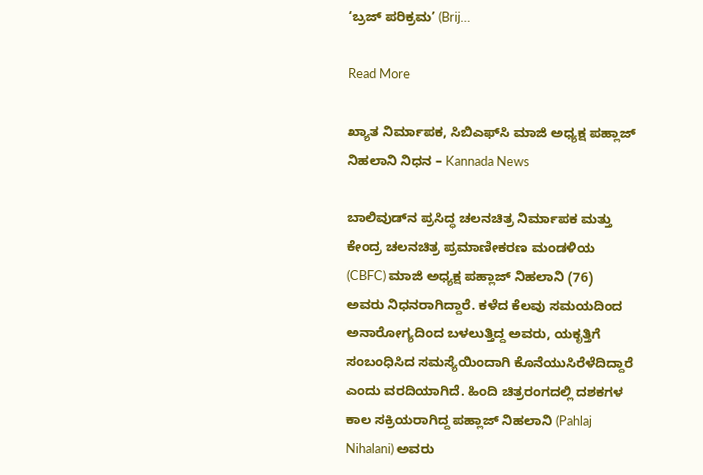‘ಬ್ರಜ್ ಪರಿಕ್ರಮ’ (Brij…

Read More

ಖ್ಯಾತ ನಿರ್ಮಾಪಕ, ಸಿಬಿಎಫ್‌ಸಿ ಮಾಜಿ ಅಧ್ಯಕ್ಷ ಪಹ್ಲಾಜ್ ನಿಹಲಾನಿ ನಿಧನ – Kannada News

ಬಾಲಿವುಡ್‌ನ ಪ್ರಸಿದ್ಧ ಚಲನಚಿತ್ರ ನಿರ್ಮಾಪಕ ಮತ್ತು ಕೇಂದ್ರ ಚಲನಚಿತ್ರ ಪ್ರಮಾಣೀಕರಣ ಮಂಡಳಿಯ (CBFC) ಮಾಜಿ ಅಧ್ಯಕ್ಷ ಪಹ್ಲಾಜ್ ನಿಹಲಾನಿ (76) ಅವರು ನಿಧನರಾಗಿದ್ದಾರೆ. ಕಳೆದ ಕೆಲವು ಸಮಯದಿಂದ ಅನಾರೋಗ್ಯದಿಂದ ಬಳಲುತ್ತಿದ್ದ ಅವರು, ಯಕೃತ್ತಿಗೆ ಸಂಬಂಧಿಸಿದ ಸಮಸ್ಯೆಯಿಂದಾಗಿ ಕೊನೆಯುಸಿರೆಳೆದಿದ್ದಾರೆ ಎಂದು ವರದಿಯಾಗಿದೆ. ಹಿಂದಿ ಚಿತ್ರರಂಗದಲ್ಲಿ ದಶಕಗಳ ಕಾಲ ಸಕ್ರಿಯರಾಗಿದ್ದ ಪಹ್ಲಾಜ್ ನಿಹಲಾನಿ (Pahlaj Nihalani) ಅವರು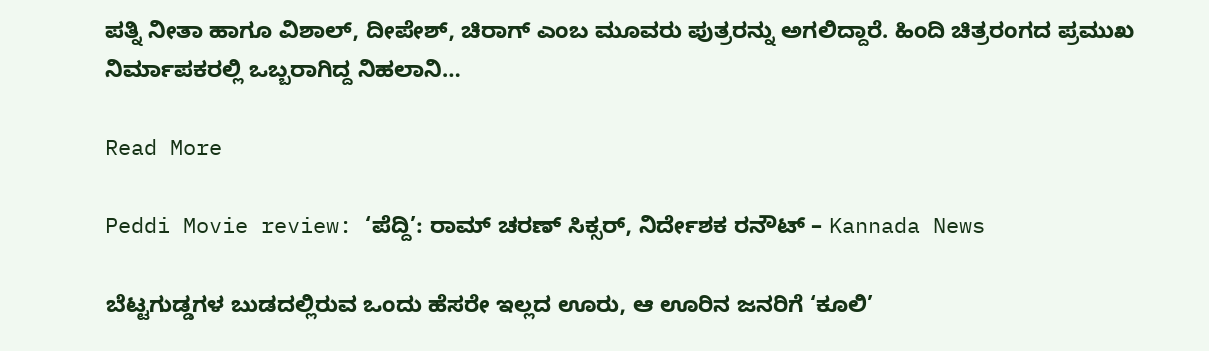ಪತ್ನಿ ನೀತಾ ಹಾಗೂ ವಿಶಾಲ್, ದೀಪೇಶ್, ಚಿರಾಗ್ ಎಂಬ ಮೂವರು ಪುತ್ರರನ್ನು ಅಗಲಿದ್ದಾರೆ. ಹಿಂದಿ ಚಿತ್ರರಂಗದ ಪ್ರಮುಖ ನಿರ್ಮಾಪಕರಲ್ಲಿ ಒಬ್ಬರಾಗಿದ್ದ ನಿಹಲಾನಿ…

Read More

Peddi Movie review: ‘ಪೆದ್ದಿ’: ರಾಮ್ ಚರಣ್ ಸಿಕ್ಸರ್, ನಿರ್ದೇಶಕ ರನೌಟ್ – Kannada News

ಬೆಟ್ಟಗುಡ್ಡಗಳ ಬುಡದಲ್ಲಿರುವ ಒಂದು ಹೆಸರೇ ಇಲ್ಲದ ಊರು, ಆ ಊರಿನ ಜನರಿಗೆ ‘ಕೂಲಿ’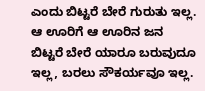ಎಂದು ಬಿಟ್ಟರೆ ಬೇರೆ ಗುರುತು ಇಲ್ಲ. ಆ ಊರಿಗೆ ಆ ಊರಿನ ಜನ ಬಿಟ್ಟರೆ ಬೇರೆ ಯಾರೂ ಬರುವುದೂ ಇಲ್ಲ, ಬರಲು ಸೌಕರ್ಯವೂ ಇಲ್ಲ.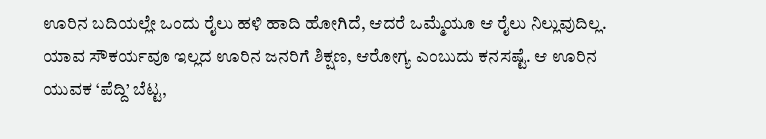ಊರಿನ ಬದಿಯಲ್ಲೇ ಒಂದು ರೈಲು ಹಳಿ ಹಾದಿ ಹೋಗಿದೆ, ಆದರೆ ಒಮ್ಮೆಯೂ ಆ ರೈಲು ನಿಲ್ಲುವುದಿಲ್ಲ. ಯಾವ ಸೌಕರ್ಯವೂ ಇಲ್ಲದ ಊರಿನ ಜನರಿಗೆ ಶಿಕ್ಷಣ, ಆರೋಗ್ಯ ಎಂಬುದು ಕನಸಷ್ಟೆ. ಆ ಊರಿನ ಯುವಕ ‘ಪೆದ್ದಿ’ ಬೆಟ್ಟ,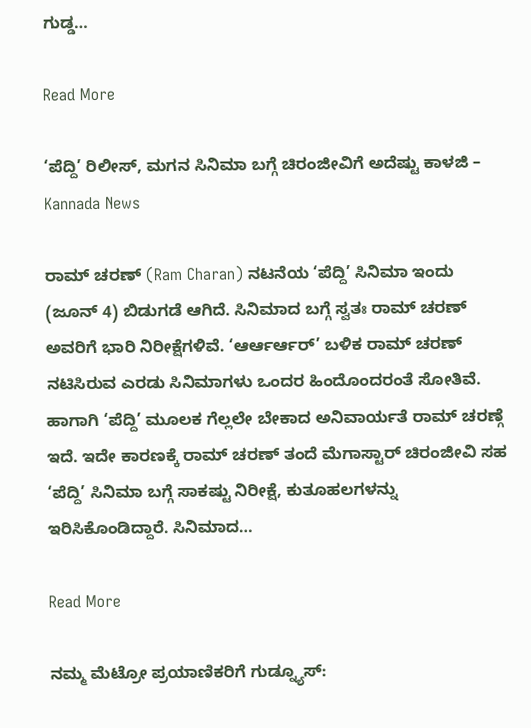ಗುಡ್ಡ…

Read More

‘ಪೆದ್ದಿ’ ರಿಲೀಸ್, ಮಗನ ಸಿನಿಮಾ ಬಗ್ಗೆ ಚಿರಂಜೀವಿಗೆ ಅದೆಷ್ಟು ಕಾಳಜಿ – Kannada News

ರಾಮ್ ಚರಣ್ (Ram Charan) ನಟನೆಯ ‘ಪೆದ್ದಿ’ ಸಿನಿಮಾ ಇಂದು (ಜೂನ್ 4) ಬಿಡುಗಡೆ ಆಗಿದೆ. ಸಿನಿಮಾದ ಬಗ್ಗೆ ಸ್ವತಃ ರಾಮ್ ಚರಣ್ ಅವರಿಗೆ ಭಾರಿ ನಿರೀಕ್ಷೆಗಳಿವೆ. ‘ಆರ್ಆರ್ಆರ್’ ಬಳಿಕ ರಾಮ್ ಚರಣ್ ನಟಿಸಿರುವ ಎರಡು ಸಿನಿಮಾಗಳು ಒಂದರ ಹಿಂದೊಂದರಂತೆ ಸೋತಿವೆ. ಹಾಗಾಗಿ ‘ಪೆದ್ದಿ’ ಮೂಲಕ ಗೆಲ್ಲಲೇ ಬೇಕಾದ ಅನಿವಾರ್ಯತೆ ರಾಮ್ ಚರಣ್ಗೆ ಇದೆ. ಇದೇ ಕಾರಣಕ್ಕೆ ರಾಮ್ ಚರಣ್ ತಂದೆ ಮೆಗಾಸ್ಟಾರ್ ಚಿರಂಜೀವಿ ಸಹ ‘ಪೆದ್ದಿ’ ಸಿನಿಮಾ ಬಗ್ಗೆ ಸಾಕಷ್ಟು ನಿರೀಕ್ಷೆ, ಕುತೂಹಲಗಳನ್ನು ಇರಿಸಿಕೊಂಡಿದ್ದಾರೆ. ಸಿನಿಮಾದ…

Read More

ನಮ್ಮ ಮೆಟ್ರೋ ಪ್ರಯಾಣಿಕರಿಗೆ ಗುಡ್ನ್ಯೂಸ್: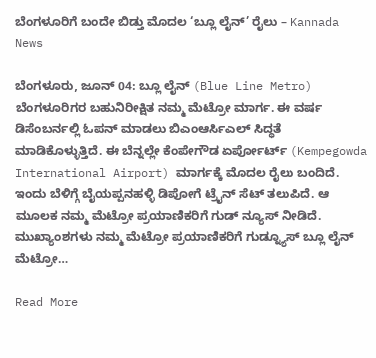ಬೆಂಗಳೂರಿಗೆ ಬಂದೇ ಬಿಡ್ತು ಮೊದಲ ‘ಬ್ಲೂ ಲೈನ್’ ರೈಲು – Kannada News

ಬೆಂಗಳೂರು, ಜೂನ್ 04: ಬ್ಲೂ ಲೈನ್ (Blue Line Metro) ಬೆಂಗಳೂರಿಗರ ಬಹುನಿರೀಕ್ಷಿತ ನಮ್ಮ ಮೆಟ್ರೋ ಮಾರ್ಗ. ಈ ವರ್ಷ ಡಿಸೆಂಬರ್ನಲ್ಲಿ ಓಪನ್ ಮಾಡಲು ಬಿಎಂಆರ್ಸಿಎಲ್ ಸಿದ್ಧತೆ ಮಾಡಿಕೊಳ್ಳುತ್ತಿದೆ. ಈ ಬೆನ್ನಲ್ಲೇ ಕೆಂಪೇಗೌಡ ಏರ್ಪೋರ್ಟ್ (Kempegowda International Airport) ಮಾರ್ಗಕ್ಕೆ ಮೊದಲ ರೈಲು ಬಂದಿದೆ. ಇಂದು ಬೆಳಿಗ್ಗೆ ಬೈಯಪ್ಪನಹಳ್ಳಿ ಡಿಪೋಗೆ ಟ್ರೈನ್ ಸೆಟ್ ತಲುಪಿದೆ. ಆ ಮೂಲಕ ನಮ್ಮ ಮೆಟ್ರೋ ಪ್ರಯಾಣಿಕರಿಗೆ ಗುಡ್ ನ್ಯೂಸ್ ನೀಡಿದೆ. ಮುಖ್ಯಾಂಶಗಳು ನಮ್ಮ ಮೆಟ್ರೋ ಪ್ರಯಾಣಿಕರಿಗೆ ಗುಡ್ನ್ಯೂಸ್ ಬ್ಲೂ ಲೈನ್ ಮೆಟ್ರೋ…

Read More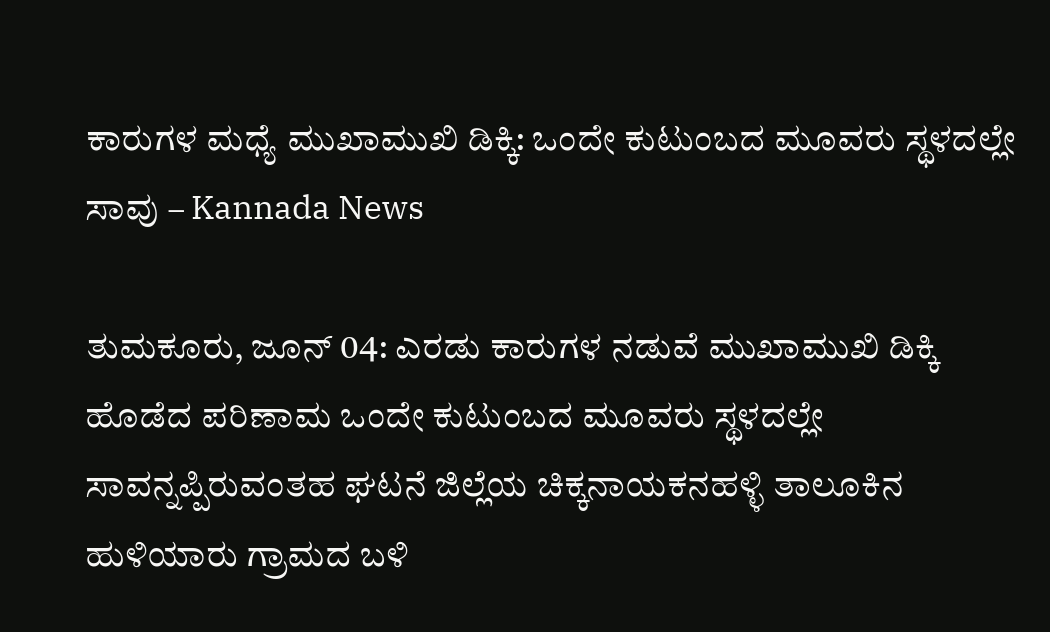ಕಾರುಗಳ ಮಧ್ಯೆ ಮುಖಾಮುಖಿ ಡಿಕ್ಕಿ: ಒಂದೇ ಕುಟುಂಬದ ಮೂವರು ಸ್ಥಳದಲ್ಲೇ ಸಾವು – Kannada News

ತುಮಕೂರು, ಜೂನ್ 04: ಎರಡು ಕಾರುಗಳ ನಡುವೆ ಮುಖಾಮುಖಿ ಡಿಕ್ಕಿ ಹೊಡೆದ ಪರಿಣಾಮ ಒಂದೇ ಕುಟುಂಬದ ಮೂವರು ಸ್ಥಳದಲ್ಲೇ ಸಾವನ್ನಪ್ಪಿರುವಂತಹ ಘಟನೆ ಜಿಲ್ಲೆಯ ಚಿಕ್ಕನಾಯಕನಹಳ್ಳಿ ತಾಲೂಕಿನ ಹುಳಿಯಾರು ಗ್ರಾಮದ ಬಳಿ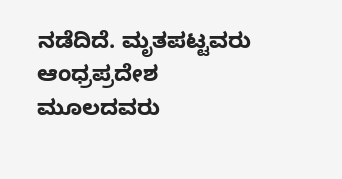ನಡೆದಿದೆ. ಮೃತಪಟ್ಟವರು ಆಂಧ್ರಪ್ರದೇಶ ಮೂಲದವರು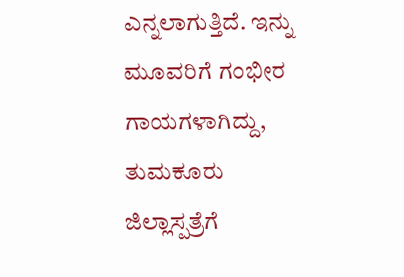ಎನ್ನಲಾಗುತ್ತಿದೆ. ಇನ್ನು ಮೂವರಿಗೆ ಗಂಭೀರ ಗಾಯಗಳಾಗಿದ್ದು, ತುಮಕೂರು ಜಿಲ್ಲಾಸ್ಪತ್ರೆಗೆ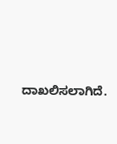ದಾಖಲಿಸಲಾಗಿದೆ.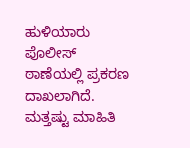ಹುಳಿಯಾರು ಪೊಲೀಸ್ ಠಾಣೆಯಲ್ಲಿ ಪ್ರಕರಣ ದಾಖಲಾಗಿದೆ. ಮತ್ತಷ್ಟು ಮಾಹಿತಿ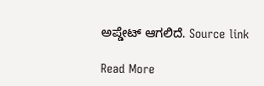ಅಪ್ಡೇಟ್ ಆಗಲಿದೆ. Source link

Read More